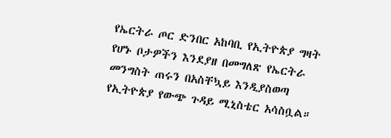የኤርትራ ጦር ድንበር አከባቢ የኢትዮጵያ ግዛት የሆኑ ቦታዎችን እንደያዘ በመግለጽ የኤርትራ መንግስት ጠሩን በአስቸኳይ እንዲያስወጣ የኢትዮጵያ የውጭ ጉዳይ ሚኒስቴር አሳስቧል።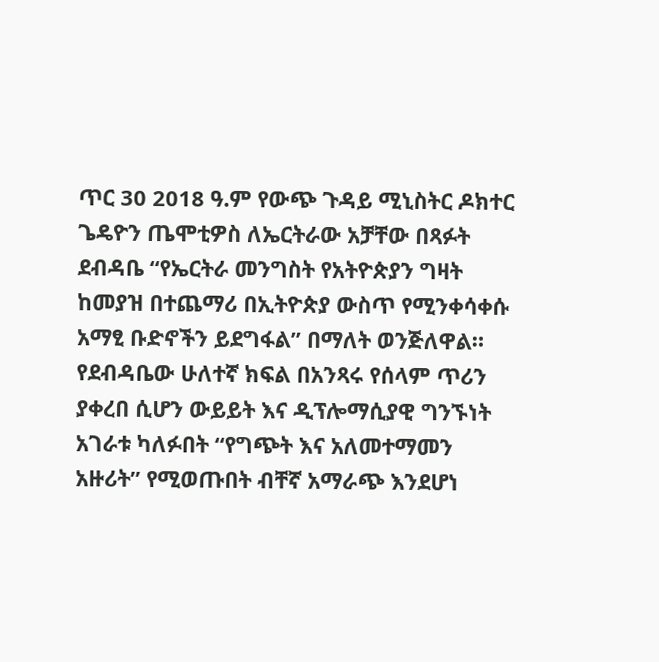ጥር 30 2018 ዓ.ም የውጭ ጉዳይ ሚኒስትር ዶክተር ጌዴዮን ጤሞቲዎስ ለኤርትራው አቻቸው በጻፉት ደብዳቤ “የኤርትራ መንግስት የአትዮጵያን ግዛት ከመያዝ በተጨማሪ በኢትዮጵያ ውስጥ የሚንቀሳቀሱ አማፂ ቡድኖችን ይደግፋል” በማለት ወንጅለዋል።
የደብዳቤው ሁለተኛ ክፍል በአንጻሩ የሰላም ጥሪን ያቀረበ ሲሆን ውይይት እና ዲፕሎማሲያዊ ግንኙነት አገራቱ ካለፉበት “የግጭት እና አለመተማመን አዙሪት” የሚወጡበት ብቸኛ አማራጭ እንደሆነ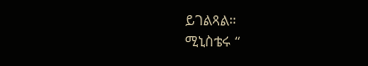ይገልጻል።
ሚኒስቴሩ “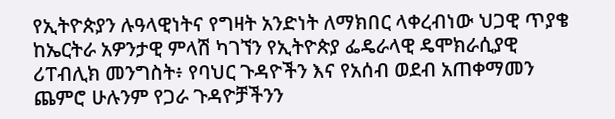የኢትዮጵያን ሉዓላዊነትና የግዛት አንድነት ለማክበር ላቀረብነው ህጋዊ ጥያቄ ከኤርትራ አዎንታዊ ምላሽ ካገኘን የኢትዮጵያ ፌዴራላዊ ዴሞክራሲያዊ ሪፐብሊክ መንግስት፥ የባህር ጉዳዮችን እና የአሰብ ወደብ አጠቀማመን ጨምሮ ሁሉንም የጋራ ጉዳዮቻችንን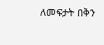ለመፍታት በቅን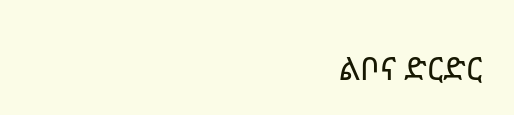ልቦና ድርድር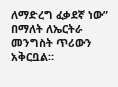ለማድረግ ፈቃደኛ ነው” በማለት ለኤርትራ መንግስት ጥሪውን አቅርቧል።